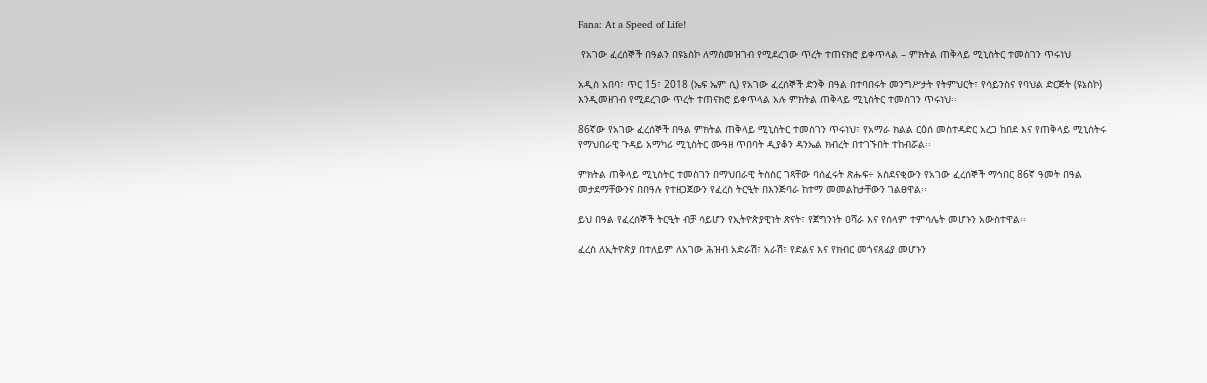Fana: At a Speed of Life!

 የአገው ፈረሰኞች በዓልን በዩኔስኮ ለማስመዝገብ የሚደረገው ጥረት ተጠናክሮ ይቀጥላል – ምክትል ጠቅላይ ሚኒስትር ተመስገን ጥሩነህ

አዲስ አበባ፣ ጥር 15፣ 2018 (ኤፍ ኤም ሲ) የአገው ፈረሰኞች ድንቅ በዓል በተባበሩት መንግሥታት የትምህርት፣ የሳይንስና የባህል ድርጅት (ዩኔስኮ) እንዲመዘገብ የሚደረገው ጥረት ተጠናክሮ ይቀጥላል አሉ ምክትል ጠቅላይ ሚኒስትር ተመስገን ጥሩነህ፡፡

86ኛው የአገው ፈረሰኞች በዓል ምክትል ጠቅላይ ሚኒስትር ተመስገን ጥሩነህ፣ የአማራ ክልል ርዕሰ መስተዳድር አረጋ ከበደ እና የጠቅላይ ሚኒስትሩ የማህበራዊ ጉዳይ አማካሪ ሚኒስትር ሙዓዘ ጥበባት ዲያቆን ዳንኤል ክብረት በተገኙበት ተከብሯል፡፡

ምክትል ጠቅላይ ሚኒስትር ተመስገን በማህበራዊ ትስስር ገጻቸው ባሰፈሩት ጽሑፍ÷ አስደናቂውን የአገው ፈረሰኞች ማኅበር 86ኛ ዓመት በዓል መታደማቸውንና በበዓሉ የተዘጋጀውን የፈረስ ትርዒት በእንጅባራ ከተማ መመልከታቸውን ገልፀዋል፡፡

ይህ በዓል የፈረሰኞች ትርዒት ብቻ ሳይሆን የኢትዮጵያዊነት ጽናት፣ የጀግንነት ዐሻራ እና የሰላም ተምሳሌት መሆኑን አውስተዋል፡፡

ፈረስ ለኢትዮጵያ በተለይም ለአገው ሕዝብ አድራሽ፣ አራሽ፣ የድልና እና የክብር መጎናጸፊያ መሆኑን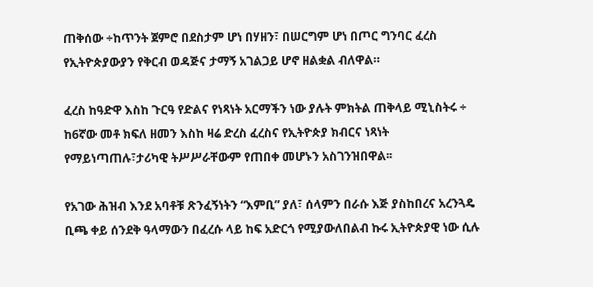ጠቅሰው ÷ከጥንት ጀምሮ በደስታም ሆነ በሃዘን፣ በሠርግም ሆነ በጦር ግንባር ፈረስ የኢትዮጵያውያን የቅርብ ወዳጅና ታማኝ አገልጋይ ሆኖ ዘልቋል ብለዋል።

ፈረስ ከዓድዋ እስከ ጉርዓ የድልና የነጻነት አርማችን ነው ያሉት ምክትል ጠቅላይ ሚኒስትሩ ÷ ከ6ኛው መቶ ክፍለ ዘመን እስከ ዛሬ ድረስ ፈረስና የኢትዮጵያ ክብርና ነጻነት የማይነጣጠሉ፣ታሪካዊ ትሥሥራቸውም የጠበቀ መሆኑን አስገንዝበዋል፡፡

የአገው ሕዝብ እንደ አባቶቹ ጽንፈኝነትን “እምቢ” ያለ፣ ሰላምን በራሱ እጅ ያስከበረና አረንጓዴ ቢጫ ቀይ ሰንደቅ ዓላማውን በፈረሱ ላይ ከፍ አድርጎ የሚያውለበልብ ኩሩ ኢትዮጵያዊ ነው ሲሉ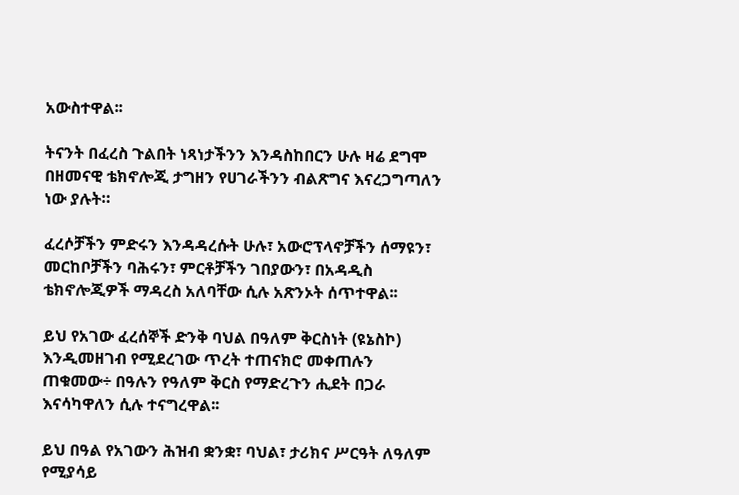አውስተዋል፡፡

ትናንት በፈረስ ጉልበት ነጻነታችንን እንዳስከበርን ሁሉ ዛሬ ደግሞ በዘመናዊ ቴክኖሎጂ ታግዘን የሀገራችንን ብልጽግና እናረጋግጣለን ነው ያሉት።

ፈረሶቻችን ምድሩን እንዳዳረሱት ሁሉ፣ አውሮፕላኖቻችን ሰማዩን፣ መርከቦቻችን ባሕሩን፣ ምርቶቻችን ገበያውን፣ በአዳዲስ ቴክኖሎጂዎች ማዳረስ አለባቸው ሲሉ አጽንኦት ሰጥተዋል፡፡

ይህ የአገው ፈረሰኞች ድንቅ ባህል በዓለም ቅርስነት (ዩኔስኮ) እንዲመዘገብ የሚደረገው ጥረት ተጠናክሮ መቀጠሉን ጠቁመው÷ በዓሉን የዓለም ቅርስ የማድረጉን ሒደት በጋራ እናሳካዋለን ሲሉ ተናግረዋል፡፡

ይህ በዓል የአገውን ሕዝብ ቋንቋ፣ ባህል፣ ታሪክና ሥርዓት ለዓለም የሚያሳይ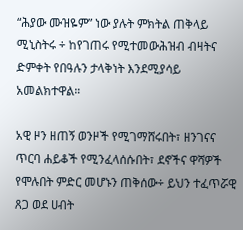“ሕያው ሙዝዬም” ነው ያሉት ምክትል ጠቅላይ ሚኒስትሩ ÷ ከየገጠሩ የሚተመውሕዝብ ብዛትና ድምቀት የበዓሉን ታላቅነት እንደሚያሳይ አመልክተዋል።

አዊ ዞን ዘጠኝ ወንዞች የሚገማሸሩበት፣ ዘንገናና ጥርባ ሐይቆች የሚንፈላሰሱበት፣ ደኖችና ዋሻዎች የሞሉበት ምድር መሆኑን ጠቅሰው÷ ይህን ተፈጥሯዊ ጸጋ ወደ ሀብት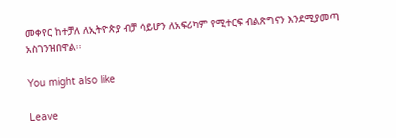መቀየር ከተቻለ ለኢትዮጵያ ብቻ ሳይሆን ለአፍሪካም የሚተርፍ ብልጽግናን እንደሚያመጣ አስገንዝበዋል፡፡

You might also like

Leave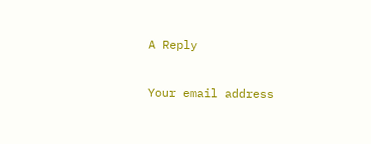A Reply

Your email address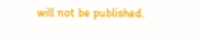will not be published.